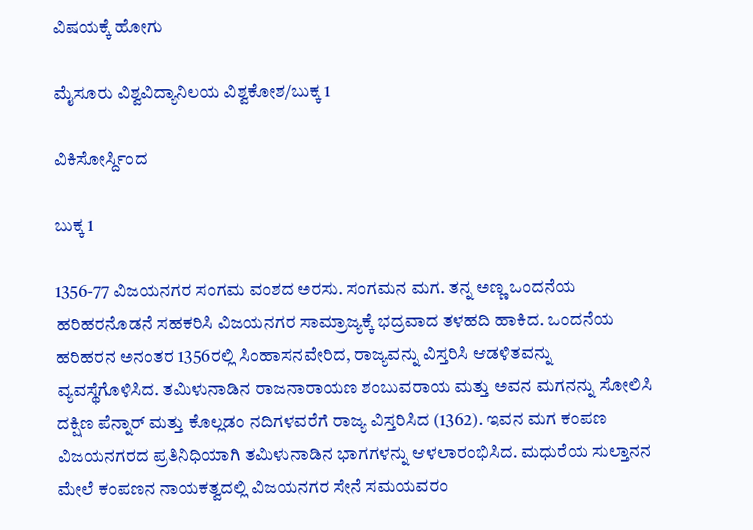ವಿಷಯಕ್ಕೆ ಹೋಗು

ಮೈಸೂರು ವಿಶ್ವವಿದ್ಯಾನಿಲಯ ವಿಶ್ವಕೋಶ/ಬುಕ್ಕ 1

ವಿಕಿಸೋರ್ಸ್ದಿಂದ

ಬುಕ್ಕ 1

1356-77 ವಿಜಯನಗರ ಸಂಗಮ ವಂಶದ ಅರಸು. ಸಂಗಮನ ಮಗ. ತನ್ನ ಅಣ್ಣ ಒಂದನೆಯ ಹರಿಹರನೊಡನೆ ಸಹಕರಿಸಿ ವಿಜಯನಗರ ಸಾಮ್ರಾಜ್ಯಕ್ಕೆ ಭದ್ರವಾದ ತಳಹದಿ ಹಾಕಿದ. ಒಂದನೆಯ ಹರಿಹರನ ಅನಂತರ 1356ರಲ್ಲಿ ಸಿಂಹಾಸನವೇರಿದ, ರಾಜ್ಯವನ್ನು ವಿಸ್ತರಿಸಿ ಆಡಳಿತವನ್ನು ವ್ಯವಸ್ಥೆಗೊಳಿಸಿದ. ತಮಿಳುನಾಡಿನ ರಾಜನಾರಾಯಣ ಶಂಬುವರಾಯ ಮತ್ತು ಅವನ ಮಗನನ್ನು ಸೋಲಿಸಿ ದಕ್ಷಿಣ ಪೆನ್ನಾರ್ ಮತ್ತು ಕೊಲ್ಲಡಂ ನದಿಗಳವರೆಗೆ ರಾಜ್ಯ ವಿಸ್ತರಿಸಿದ (1362). ಇವನ ಮಗ ಕಂಪಣ ವಿಜಯನಗರದ ಪ್ರತಿನಿಧಿಯಾಗಿ ತಮಿಳುನಾಡಿನ ಭಾಗಗಳನ್ನು ಆಳಲಾರಂಭಿಸಿದ. ಮಧುರೆಯ ಸುಲ್ತಾನನ ಮೇಲೆ ಕಂಪಣನ ನಾಯಕತ್ವದಲ್ಲಿ ವಿಜಯನಗರ ಸೇನೆ ಸಮಯವರಂ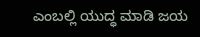ಎಂಬಲ್ಲಿ ಯುದ್ಧ ಮಾಡಿ ಜಯ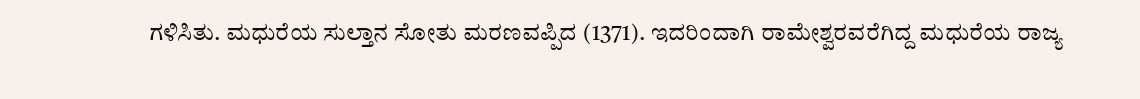ಗಳಿಸಿತು. ಮಧುರೆಯ ಸುಲ್ತಾನ ಸೋತು ಮರಣವಪ್ಪಿದ (1371). ಇದರಿಂದಾಗಿ ರಾಮೇಶ್ವರವರೆಗಿದ್ದ ಮಧುರೆಯ ರಾಜ್ಯ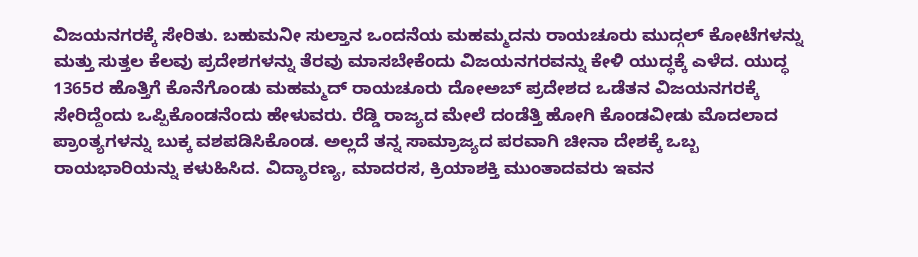ವಿಜಯನಗರಕ್ಕೆ ಸೇರಿತು. ಬಹುಮನೀ ಸುಲ್ತಾನ ಒಂದನೆಯ ಮಹಮ್ಮದನು ರಾಯಚೂರು ಮುದ್ಗಲ್ ಕೋಟೆಗಳನ್ನು ಮತ್ತು ಸುತ್ತಲ ಕೆಲವು ಪ್ರದೇಶಗಳನ್ನು ತೆರವು ಮಾಸಬೇಕೆಂದು ವಿಜಯನಗರವನ್ನು ಕೇಳಿ ಯುದ್ಧಕ್ಕೆ ಎಳೆದ. ಯುದ್ಧ 1365ರ ಹೊತ್ತಿಗೆ ಕೊನೆಗೊಂಡು ಮಹಮ್ಮದ್ ರಾಯಚೂರು ದೋಅಬ್ ಪ್ರದೇಶದ ಒಡೆತನ ವಿಜಯನಗರಕ್ಕೆ ಸೇರಿದ್ದೆಂದು ಒಪ್ಪಿಕೊಂಡನೆಂದು ಹೇಳುವರು. ರೆಡ್ಡಿ ರಾಜ್ಯದ ಮೇಲೆ ದಂಡೆತ್ತಿ ಹೋಗಿ ಕೊಂಡವೀಡು ಮೊದಲಾದ ಪ್ರಾಂತ್ಯಗಳನ್ನು ಬುಕ್ಕ ವಶಪಡಿಸಿಕೊಂಡ. ಅಲ್ಲದೆ ತನ್ನ ಸಾಮ್ರಾಜ್ಯದ ಪರವಾಗಿ ಚೀನಾ ದೇಶಕ್ಕೆ ಒಬ್ಬ ರಾಯಭಾರಿಯನ್ನು ಕಳುಹಿಸಿದ. ವಿದ್ಯಾರಣ್ಯ, ಮಾದರಸ, ಕ್ರಿಯಾಶಕ್ತಿ ಮುಂತಾದವರು ಇವನ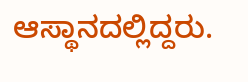ಆಸ್ಥಾನದಲ್ಲಿದ್ದರು.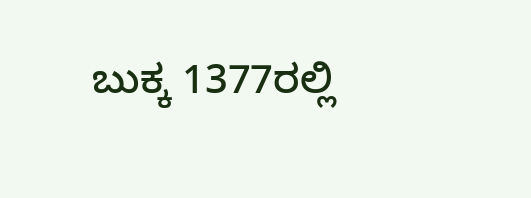ಬುಕ್ಕ 1377ರಲ್ಲಿ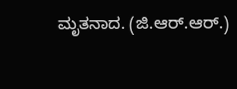ಮೃತನಾದ. (ಜಿ.ಆರ್.ಆರ್.)